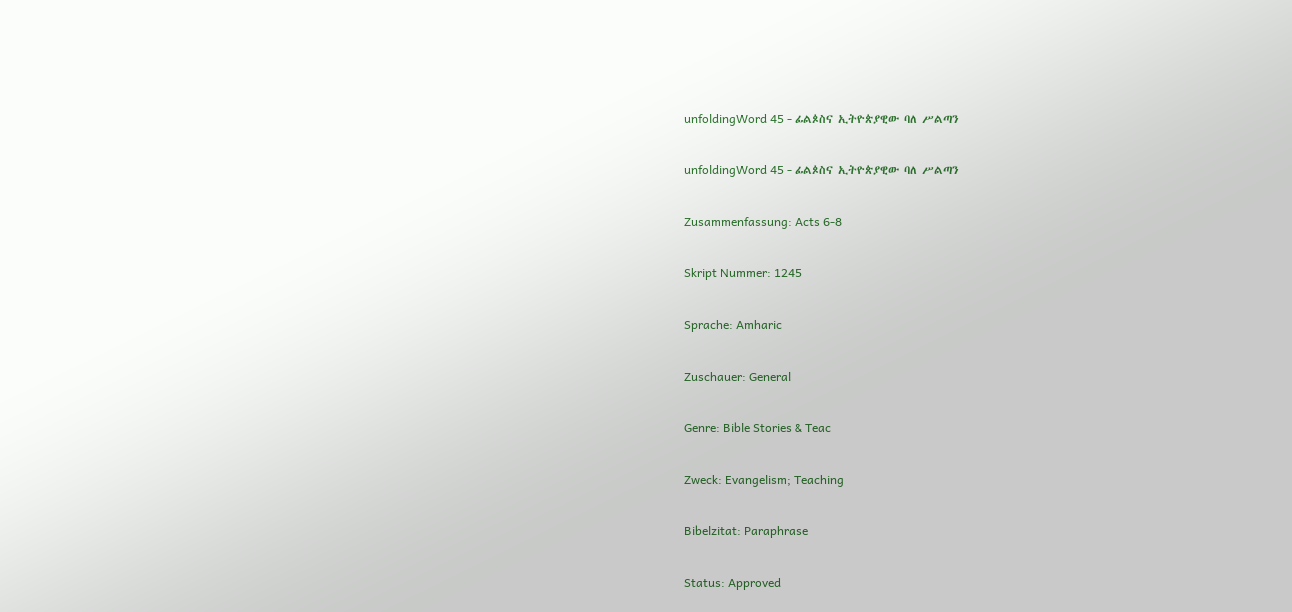unfoldingWord 45 - ፊልጶስና ኢትዮጵያዊው ባለ ሥልጣን

unfoldingWord 45 - ፊልጶስና ኢትዮጵያዊው ባለ ሥልጣን

Zusammenfassung: Acts 6-8

Skript Nummer: 1245

Sprache: Amharic

Zuschauer: General

Genre: Bible Stories & Teac

Zweck: Evangelism; Teaching

Bibelzitat: Paraphrase

Status: Approved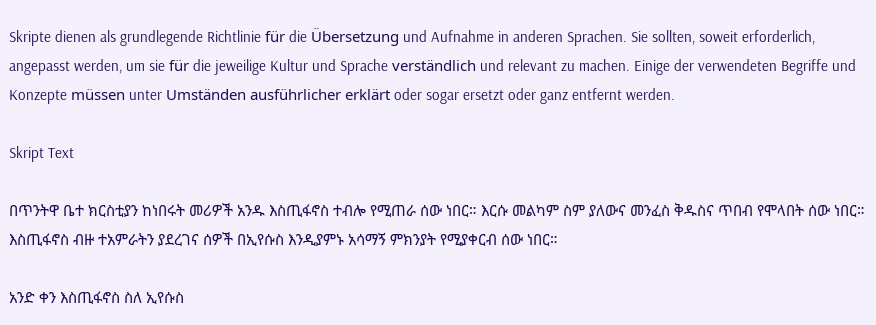Skripte dienen als grundlegende Richtlinie für die Übersetzung und Aufnahme in anderen Sprachen. Sie sollten, soweit erforderlich, angepasst werden, um sie für die jeweilige Kultur und Sprache verständlich und relevant zu machen. Einige der verwendeten Begriffe und Konzepte müssen unter Umständen ausführlicher erklärt oder sogar ersetzt oder ganz entfernt werden.

Skript Text

በጥንትዋ ቤተ ክርስቲያን ከነበሩት መሪዎች አንዱ እስጢፋኖስ ተብሎ የሚጠራ ሰው ነበር። እርሱ መልካም ስም ያለውና መንፈስ ቅዱስና ጥበብ የሞላበት ሰው ነበር። እስጢፋኖስ ብዙ ተአምራትን ያደረገና ሰዎች በኢየሱስ እንዲያምኑ አሳማኝ ምክንያት የሚያቀርብ ሰው ነበር።

አንድ ቀን እስጢፋኖስ ስለ ኢየሱስ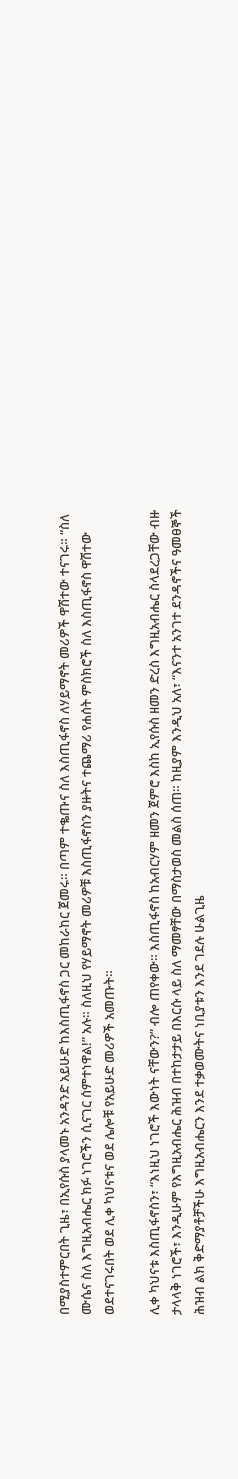በሚያስተምርበት ጊዜ፣ በኢየሱስ ያላመኑ አንዳንድ አይሁድ ከእስጢፋኖስ ጋር መከራከር ጀመሩ። በጣም ተቈጡና ስለ እስጢፋኖስ ለሃይማኖት መሪዎች ዋሽተው ተናገሩ። “ስለ ሙሴና ስለ እግዚአብሔር ክፉ ነገሮችን ሲናገር ሰምተነዋል!” አሉ። ስለዚህ የሃይማኖት መሪዎቹ እስጢፋኖስን ያዙትና ተጨማሪ የሐሰት ምስክሮች ስለ እስጢፋኖስ ዋሽተው ወደተናገሩበት ወደ ሊቀ ካህናቱና ወደ ሌሎቹ የአይሁድ መሪዎች አመጡት።

ሊቀ ካህናቱ እስጢፋኖስን፣ “እነዚህ ነገሮች እውነት ናቸውን?” ብሎ ጠየቀው። እስጢፋኖስ ከአብርሃም ዘመን ጀምሮ እስከ ኢየሱስ ዘመን ድረስ እግዚአብሔር ስላደረጋቸው ብዙ ታላላቅ ነገሮች፣ እንዲሁም የእግዚአብሔር ሕዝብ በተከታታይ በእርሱ ላይ ስለ ማመፃቸው በማስታወስ መልስ ሰጠ። ከዚያም እንዲህ አለ፣ “እናንተ አንገተ ደንዳኖችና ዓመፀኞች ሕዝብ ልክ ቅድማያቶቻችሁ እግዚአብሔርን እንደ ተቃወሙትና ነቢያቱን እንደ ገደሉ ሁልጊዜ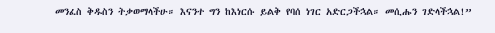መንፈስ ቅዱስን ትቃወማላችሁ። እናንተ ግን ከእነርሱ ይልቅ የባሰ ነገር አድርጋችኋል። መሲሑን ገድላችኋል!”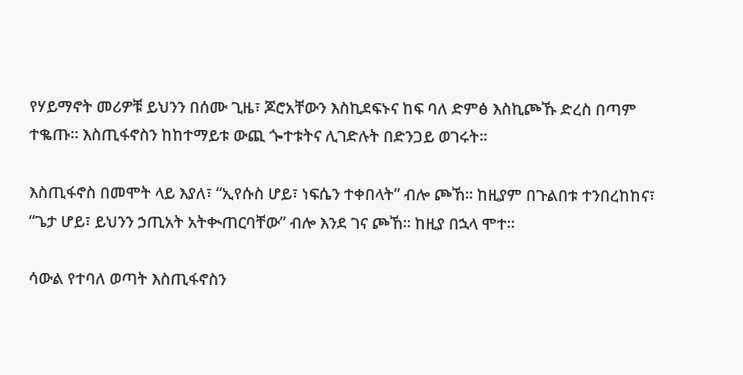የሃይማኖት መሪዎቹ ይህንን በሰሙ ጊዜ፣ ጆሮአቸውን እስኪደፍኑና ከፍ ባለ ድምፅ እስኪጮኹ ድረስ በጣም ተቈጡ። እስጢፋኖስን ከከተማይቱ ውጪ ጐተቱትና ሊገድሉት በድንጋይ ወገሩት።

እስጢፋኖስ በመሞት ላይ እያለ፣ “ኢየሱስ ሆይ፣ ነፍሴን ተቀበላት” ብሎ ጮኸ። ከዚያም በጉልበቱ ተንበረከከና፣ “ጌታ ሆይ፣ ይህንን ኃጢአት አትቊጠርባቸው” ብሎ እንደ ገና ጮኸ። ከዚያ በኋላ ሞተ።

ሳውል የተባለ ወጣት እስጢፋኖስን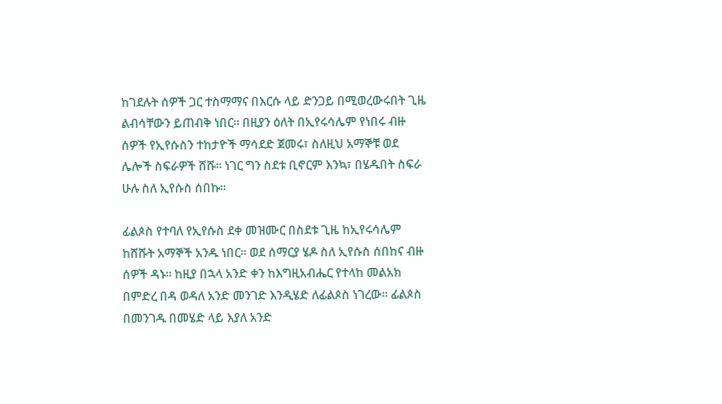ከገደሉት ሰዎች ጋር ተስማማና በእርሱ ላይ ድንጋይ በሚወረውሩበት ጊዜ ልብሳቸውን ይጠብቅ ነበር። በዚያን ዕለት በኢየሩሳሌም የነበሩ ብዙ ሰዎች የኢየሱስን ተከታዮች ማሳደድ ጀመሩ፣ ስለዚህ አማኞቹ ወደ ሌሎች ስፍራዎች ሸሹ። ነገር ግን ስደቱ ቢኖርም እንኳ፣ በሄዱበት ስፍራ ሁሉ ስለ ኢየሱስ ሰበኩ።

ፊልጶስ የተባለ የኢየሱስ ደቀ መዝሙር በስደቱ ጊዜ ከኢየሩሳሌም ከሸሹት አማኞች አንዱ ነበር። ወደ ሰማርያ ሄዶ ስለ ኢየሱስ ሰበከና ብዙ ሰዎች ዳኑ። ከዚያ በኋላ አንድ ቀን ከእግዚአብሔር የተላከ መልአክ በምድረ በዳ ወዳለ አንድ መንገድ እንዲሄድ ለፊልጶስ ነገረው። ፊልጶስ በመንገዱ በመሄድ ላይ እያለ አንድ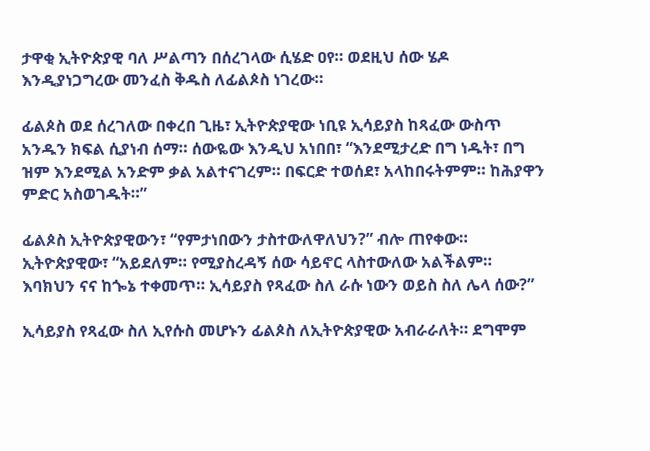ታዋቂ ኢትዮጵያዊ ባለ ሥልጣን በሰረገላው ሲሄድ ዐየ። ወደዚህ ሰው ሄዶ እንዲያነጋግረው መንፈስ ቅዱስ ለፊልጶስ ነገረው።

ፊልጶስ ወደ ሰረገለው በቀረበ ጊዜ፣ ኢትዮጵያዊው ነቢዩ ኢሳይያስ ከጻፈው ውስጥ አንዱን ክፍል ሲያነብ ሰማ። ሰውዬው እንዲህ አነበበ፣ “እንደሚታረድ በግ ነዱት፣ በግ ዝም እንደሚል አንድም ቃል አልተናገረም። በፍርድ ተወሰደ፣ አላከበሩትምም። ከሕያዋን ምድር አስወገዱት።”

ፊልጶስ ኢትዮጵያዊውን፣ “የምታነበውን ታስተውለዋለህን?” ብሎ ጠየቀው። ኢትዮጵያዊው፣ “አይደለም። የሚያስረዳኝ ሰው ሳይኖር ላስተውለው አልችልም። እባክህን ናና ከጐኔ ተቀመጥ። ኢሳይያስ የጻፈው ስለ ራሱ ነውን ወይስ ስለ ሌላ ሰው?”

ኢሳይያስ የጻፈው ስለ ኢየሱስ መሆኑን ፊልጶስ ለኢትዮጵያዊው አብራራለት። ደግሞም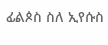ፊልጶስ ስለ ኢየሱስ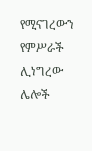የሚናገረውን የምሥራች ሊነግረው ሌሎች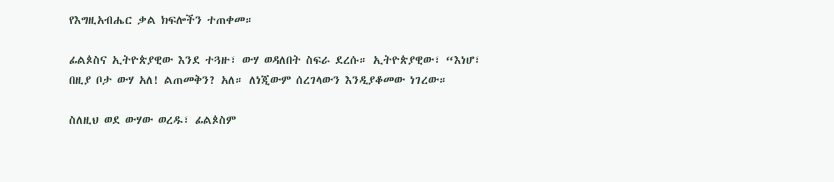የእግዚአብሔር ቃል ክፍሎችን ተጠቀመ።

ፊልጶስና ኢትዮጵያዊው እንደ ተጓዙ፣ ውሃ ወዳለበት ስፍራ ደረሱ። ኢትዮጵያዊው፣ “እነሆ፣ በዚያ ቦታ ውሃ አለ! ልጠመቅን? አለ። ለነጂውም ሰረገላውን እንዲያቆመው ነገረው።

ስለዚህ ወደ ውሃው ወረዱ፣ ፊልጶስም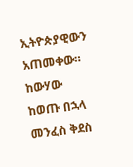ኢትዮጵያዊውን አጠመቀው። ከውሃው ከወጡ በኋላ መንፈስ ቅደስ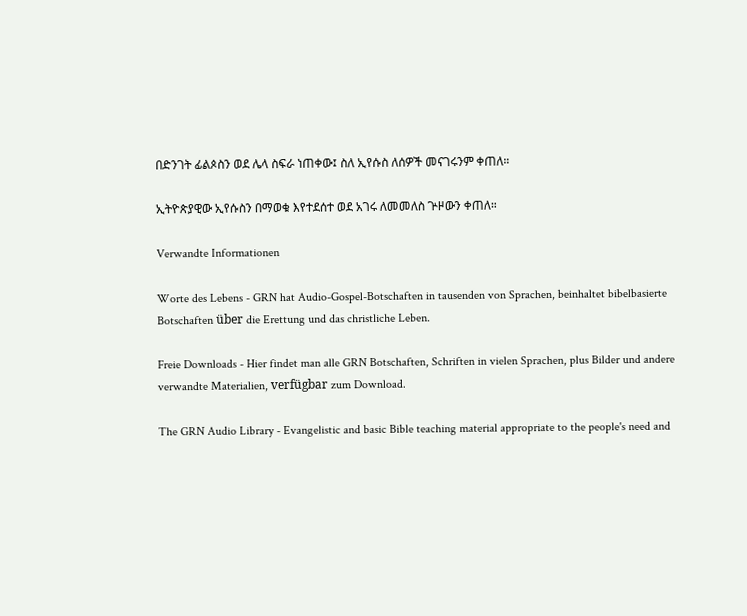በድንገት ፊልጶስን ወደ ሌላ ስፍራ ነጠቀው፤ ስለ ኢየሱስ ለሰዎች መናገሩንም ቀጠለ።

ኢትዮጵያዊው ኢየሱስን በማወቁ እየተደሰተ ወደ አገሩ ለመመለስ ጕዞውን ቀጠለ።

Verwandte Informationen

Worte des Lebens - GRN hat Audio-Gospel-Botschaften in tausenden von Sprachen, beinhaltet bibelbasierte Botschaften über die Erettung und das christliche Leben.

Freie Downloads - Hier findet man alle GRN Botschaften, Schriften in vielen Sprachen, plus Bilder und andere verwandte Materialien, verfügbar zum Download.

The GRN Audio Library - Evangelistic and basic Bible teaching material appropriate to the people's need and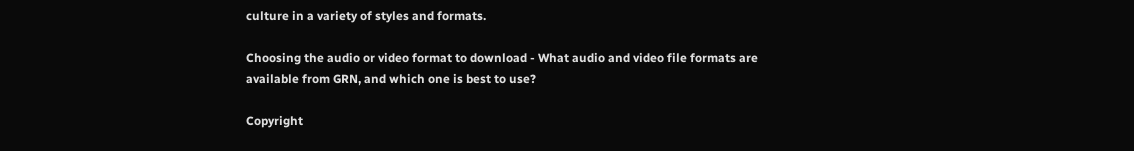culture in a variety of styles and formats.

Choosing the audio or video format to download - What audio and video file formats are available from GRN, and which one is best to use?

Copyright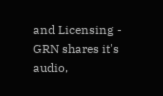and Licensing - GRN shares it's audio,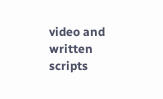video and written scripts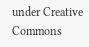under Creative Commons